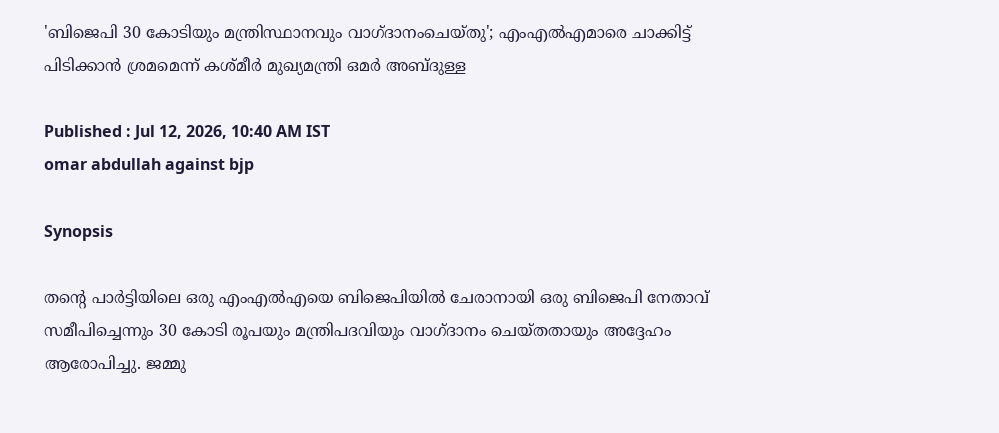'ബിജെപി 30 കോടിയും മന്ത്രിസ്ഥാനവും വാഗ്ദാനംചെയ്തു'; എംഎൽഎമാരെ ചാക്കിട്ട് പിടിക്കാൻ ശ്രമമെന്ന് കശ്മീർ മുഖ്യമന്ത്രി ഒമർ അബ്ദുള്ള

Published : Jul 12, 2026, 10:40 AM IST
omar abdullah against bjp

Synopsis

തന്റെ പാർട്ടിയിലെ ഒരു എംഎൽഎയെ ബിജെപിയിൽ ചേരാനായി ഒരു ബിജെപി നേതാവ് സമീപിച്ചെന്നും 30 കോടി രൂപയും മന്ത്രിപദവിയും വാഗ്ദാനം ചെയ്തതായും അദ്ദേഹം ആരോപിച്ചു. ജമ്മു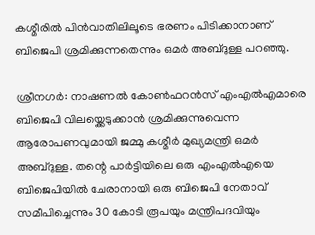കശ്മീരിൽ പിൻവാതിലിലൂടെ ഭരണം പിടിക്കാനാണ് ബിജെപി ശ്രമിക്കുന്നതെന്നും ഒമർ അബ്ദുള്ള പറഞ്ഞു.

ശ്രീനഗർ: നാഷണൽ കോൺഫറൻസ് എംഎൽഎമാരെ ബിജെപി വിലയ്ക്കെടുക്കാൻ ശ്രമിക്കുന്നുവെന്ന ആരോപണവുമായി ജമ്മു കശ്മീർ മുഖ്യമന്ത്രി ഒമർ അബ്ദുള്ള. തന്റെ പാർട്ടിയിലെ ഒരു എംഎൽഎയെ ബിജെപിയിൽ ചേരാനായി ഒരു ബിജെപി നേതാവ് സമീപിച്ചെന്നും 30 കോടി രൂപയും മന്ത്രിപദവിയും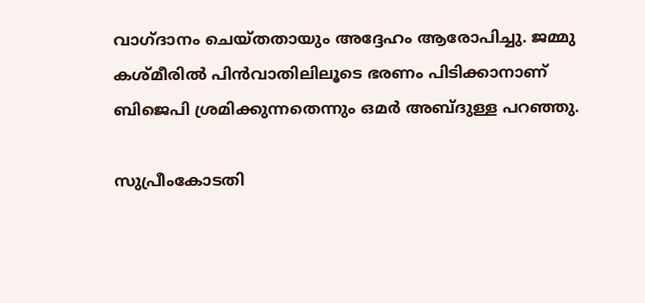വാഗ്ദാനം ചെയ്തതായും അദ്ദേഹം ആരോപിച്ചു. ജമ്മു കശ്മീരിൽ പിൻവാതിലിലൂടെ ഭരണം പിടിക്കാനാണ് ബിജെപി ശ്രമിക്കുന്നതെന്നും ഒമർ അബ്ദുള്ള പറഞ്ഞു.

സുപ്രീംകോടതി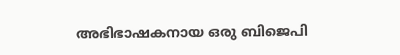അഭിഭാഷകനായ ഒരു ബിജെപി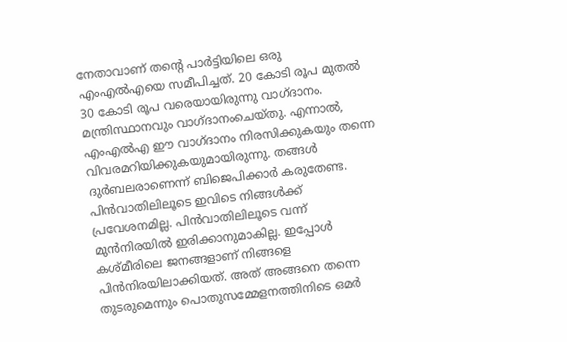നേതാവാണ് തന്റെ പാർട്ടിയിലെ ഒരു എംഎൽഎയെ സമീപിച്ചത്. 20 കോടി രൂപ മുതൽ 30 കോടി രൂപ വരെയായിരുന്നു വാഗ്ദാനം. മന്ത്രിസ്ഥാനവും വാഗ്ദാനംചെയ്തു. എന്നാൽ, എംഎൽഎ ഈ വാഗ്ദാനം നിരസിക്കുകയും തന്നെ വിവരമറിയിക്കുകയുമായിരുന്നു. തങ്ങൾ ദുർബലരാണെന്ന് ബിജെപിക്കാർ കരുതേണ്ട. പിൻവാതിലിലൂടെ ഇവിടെ നിങ്ങൾക്ക് പ്രവേശനമില്ല. പിൻവാതിലിലൂടെ വന്ന് മുൻനിരയിൽ ഇരിക്കാനുമാകില്ല. ഇപ്പോൾ കശ്മീരിലെ ജനങ്ങളാണ് നിങ്ങളെ പിൻനിരയിലാക്കിയത്. അത് അങ്ങനെ തന്നെ തുടരുമെന്നും പൊതുസമ്മേളനത്തിനിടെ ഒമർ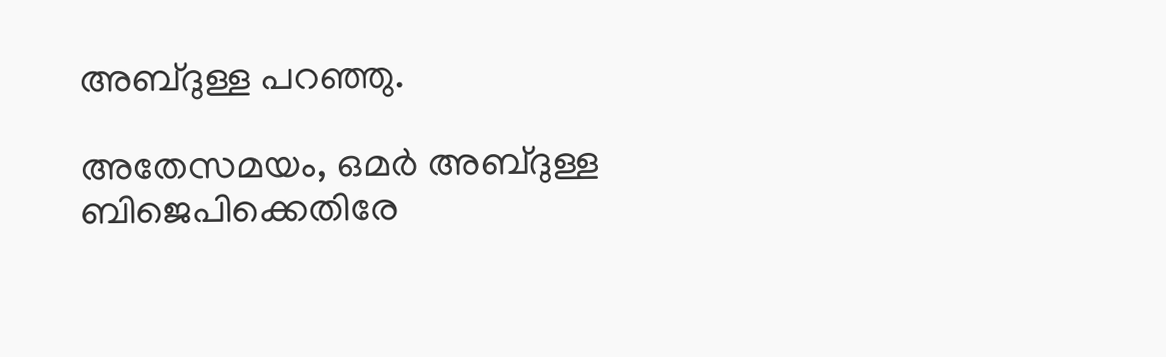അബ്ദുള്ള പറഞ്ഞു.

അതേസമയം, ഒമർ അബ്ദുള്ള ബിജെപിക്കെതിരേ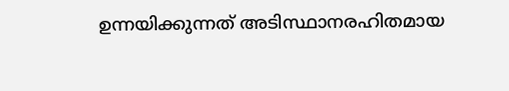ഉന്നയിക്കുന്നത് അടിസ്ഥാനരഹിതമായ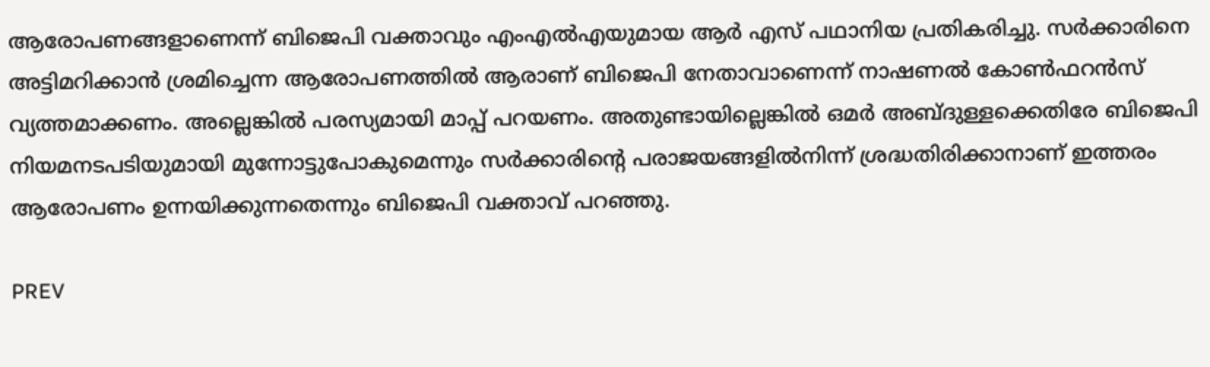ആരോപണങ്ങളാണെന്ന് ബിജെപി വക്താവും എംഎൽഎയുമായ ആർ എസ് പഥാനിയ പ്രതികരിച്ചു. സർക്കാരിനെ അട്ടിമറിക്കാൻ ശ്രമിച്ചെന്ന ആരോപണത്തിൽ ആരാണ് ബിജെപി നേതാവാണെന്ന് നാഷണൽ കോൺഫറൻസ് വ്യത്തമാക്കണം. അല്ലെങ്കിൽ പരസ്യമായി മാപ്പ് പറയണം. അതുണ്ടായില്ലെങ്കിൽ ഒമർ അബ്ദുള്ളക്കെതിരേ ബിജെപി നിയമനടപടിയുമായി മുന്നോട്ടുപോകുമെന്നും സർക്കാരിന്റെ പരാജയങ്ങളിൽനിന്ന് ശ്രദ്ധതിരിക്കാനാണ് ഇത്തരം ആരോപണം ഉന്നയിക്കുന്നതെന്നും ബിജെപി വക്താവ് പറഞ്ഞു.

PREV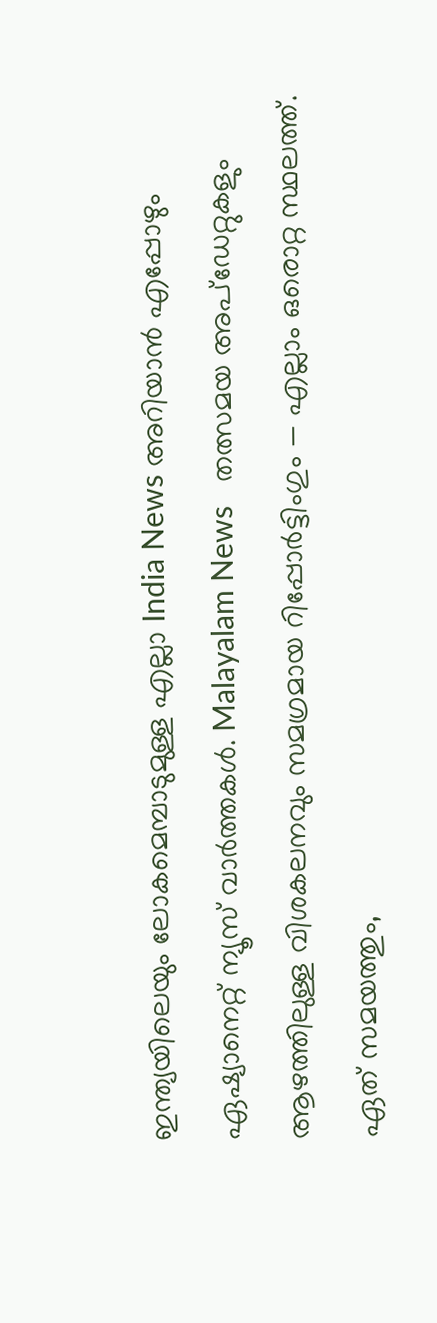ഇന്ത്യയിലെയും ലോകമെമ്പാടുമുള്ള എല്ലാ India News അറിയാൻ എപ്പോഴും ഏഷ്യാനെറ്റ് ന്യൂസ് വാർത്തകൾ. Malayalam News   തത്സമയ അപ്‌ഡേറ്റുകളും ആഴത്തിലുള്ള വിശകലനവും സമഗ്രമായ റിപ്പോർട്ടിംഗും — എല്ലാം ഒരൊറ്റ സ്ഥലത്ത്. ഏത് സമയത്തും,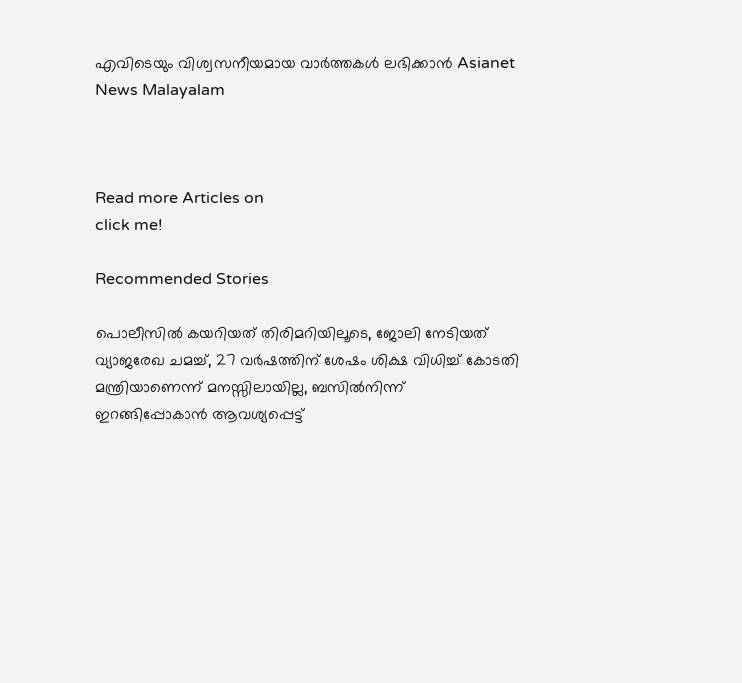എവിടെയും വിശ്വസനീയമായ വാർത്തകൾ ലഭിക്കാൻ Asianet News Malayalam



Read more Articles on
click me!

Recommended Stories

പൊലീസിൽ കയറിയത് തിരിമറിയിലൂടെ, ജോലി നേടിയത് വ്യാജരേഖ ചമച്ച്, 27 വർഷത്തിന് ശേഷം ശിക്ഷ വിധിച്ച് കോടതി
മന്ത്രിയാണെന്ന് മനസ്സിലായില്ല, ബസിൽനിന്ന് ഇറങ്ങിപ്പോകാൻ ആവശ്യപ്പെട്ട്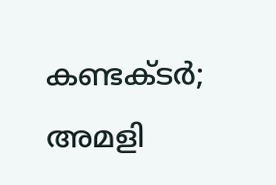കണ്ടക്ടർ; അമളി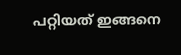പറ്റിയത് ഇങ്ങനെ